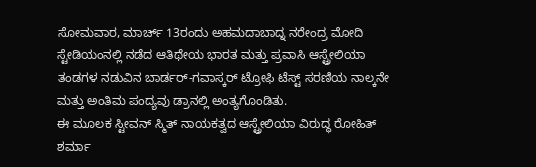ಸೋಮವಾರ, ಮಾರ್ಚ್ 13ರಂದು ಅಹಮದಾಬಾದ್ನ ನರೇಂದ್ರ ಮೋದಿ ಸ್ಟೇಡಿಯಂನಲ್ಲಿ ನಡೆದ ಆತಿಥೇಯ ಭಾರತ ಮತ್ತು ಪ್ರವಾಸಿ ಆಸ್ಟ್ರೇಲಿಯಾ ತಂಡಗಳ ನಡುವಿನ ಬಾರ್ಡರ್-ಗವಾಸ್ಕರ್ ಟ್ರೋಫಿ ಟೆಸ್ಟ್ ಸರಣಿಯ ನಾಲ್ಕನೇ ಮತ್ತು ಅಂತಿಮ ಪಂದ್ಯವು ಡ್ರಾನಲ್ಲಿ ಅಂತ್ಯಗೊಂಡಿತು.
ಈ ಮೂಲಕ ಸ್ಟೀವನ್ ಸ್ಮಿತ್ ನಾಯಕತ್ವದ ಆಸ್ಟ್ರೇಲಿಯಾ ವಿರುದ್ಧ ರೋಹಿತ್ ಶರ್ಮಾ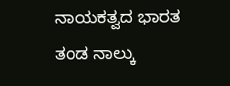ನಾಯಕತ್ವದ ಭಾರತ ತಂಡ ನಾಲ್ಕು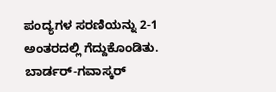ಪಂದ್ಯಗಳ ಸರಣಿಯನ್ನು 2-1 ಅಂತರದಲ್ಲಿ ಗೆದ್ದುಕೊಂಡಿತು.
ಬಾರ್ಡರ್-ಗವಾಸ್ಕರ್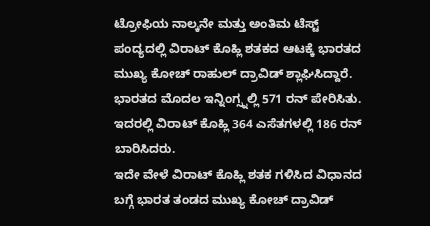ಟ್ರೋಫಿಯ ನಾಲ್ಕನೇ ಮತ್ತು ಅಂತಿಮ ಟೆಸ್ಟ್ ಪಂದ್ಯದಲ್ಲಿ ವಿರಾಟ್ ಕೊಹ್ಲಿ ಶತಕದ ಆಟಕ್ಕೆ ಭಾರತದ ಮುಖ್ಯ ಕೋಚ್ ರಾಹುಲ್ ದ್ರಾವಿಡ್ ಶ್ಲಾಘಿಸಿದ್ದಾರೆ. ಭಾರತದ ಮೊದಲ ಇನ್ನಿಂಗ್ಸ್ನಲ್ಲಿ 571 ರನ್ ಪೇರಿಸಿತು. ಇದರಲ್ಲಿ ವಿರಾಟ್ ಕೊಹ್ಲಿ 364 ಎಸೆತಗಳಲ್ಲಿ 186 ರನ್ ಬಾರಿಸಿದರು.
ಇದೇ ವೇಳೆ ವಿರಾಟ್ ಕೊಹ್ಲಿ ಶತಕ ಗಳಿಸಿದ ವಿಧಾನದ ಬಗ್ಗೆ ಭಾರತ ತಂಡದ ಮುಖ್ಯ ಕೋಚ್ ದ್ರಾವಿಡ್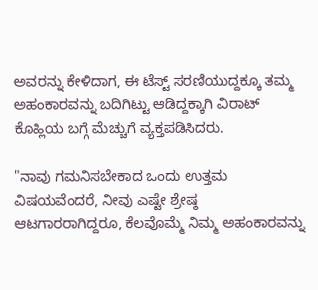ಅವರನ್ನು ಕೇಳಿದಾಗ, ಈ ಟೆಸ್ಟ್ ಸರಣಿಯುದ್ದಕ್ಕೂ ತಮ್ಮ ಅಹಂಕಾರವನ್ನು ಬದಿಗಿಟ್ಟು ಆಡಿದ್ದಕ್ಕಾಗಿ ವಿರಾಟ್ ಕೊಹ್ಲಿಯ ಬಗ್ಗೆ ಮೆಚ್ಚುಗೆ ವ್ಯಕ್ತಪಡಿಸಿದರು.

"ನಾವು ಗಮನಿಸಬೇಕಾದ ಒಂದು ಉತ್ತಮ ವಿಷಯವೆಂದರೆ, ನೀವು ಎಷ್ಟೇ ಶ್ರೇಷ್ಠ ಆಟಗಾರರಾಗಿದ್ದರೂ, ಕೆಲವೊಮ್ಮೆ ನಿಮ್ಮ ಅಹಂಕಾರವನ್ನು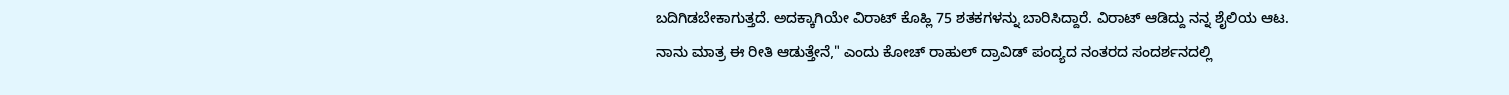ಬದಿಗಿಡಬೇಕಾಗುತ್ತದೆ. ಅದಕ್ಕಾಗಿಯೇ ವಿರಾಟ್ ಕೊಹ್ಲಿ 75 ಶತಕಗಳನ್ನು ಬಾರಿಸಿದ್ದಾರೆ. ವಿರಾಟ್ ಆಡಿದ್ದು ನನ್ನ ಶೈಲಿಯ ಆಟ. ನಾನು ಮಾತ್ರ ಈ ರೀತಿ ಆಡುತ್ತೇನೆ," ಎಂದು ಕೋಚ್ ರಾಹುಲ್ ದ್ರಾವಿಡ್ ಪಂದ್ಯದ ನಂತರದ ಸಂದರ್ಶನದಲ್ಲಿ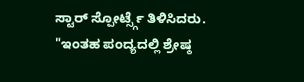ಸ್ಟಾರ್ ಸ್ಪೋರ್ಟ್ಸ್ಗೆ ತಿಳಿಸಿದರು.
"ಇಂತಹ ಪಂದ್ಯದಲ್ಲಿ ಶ್ರೇಷ್ಠ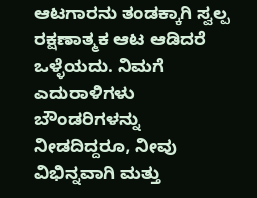ಆಟಗಾರನು ತಂಡಕ್ಕಾಗಿ ಸ್ವಲ್ಪ ರಕ್ಷಣಾತ್ಮಕ ಆಟ ಆಡಿದರೆ ಒಳ್ಳೆಯದು. ನಿಮಗೆ ಎದುರಾಳಿಗಳು ಬೌಂಡರಿಗಳನ್ನು ನೀಡದಿದ್ದರೂ, ನೀವು ವಿಭಿನ್ನವಾಗಿ ಮತ್ತು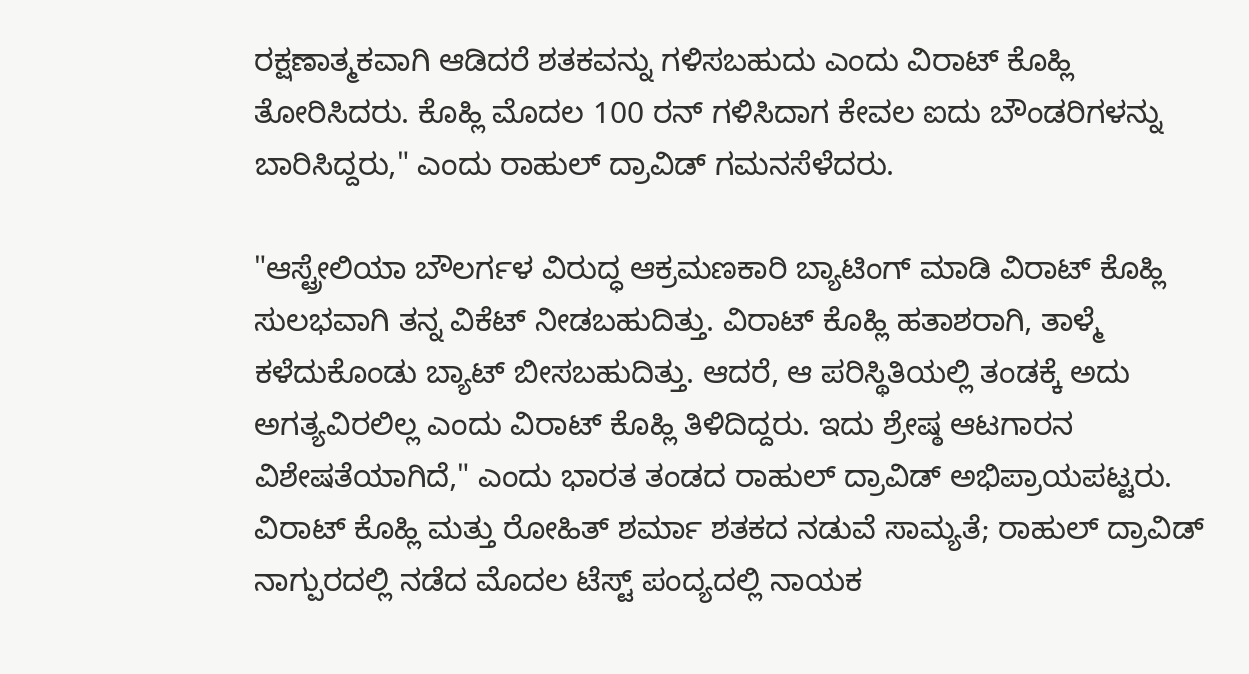ರಕ್ಷಣಾತ್ಮಕವಾಗಿ ಆಡಿದರೆ ಶತಕವನ್ನು ಗಳಿಸಬಹುದು ಎಂದು ವಿರಾಟ್ ಕೊಹ್ಲಿ ತೋರಿಸಿದರು. ಕೊಹ್ಲಿ ಮೊದಲ 100 ರನ್ ಗಳಿಸಿದಾಗ ಕೇವಲ ಐದು ಬೌಂಡರಿಗಳನ್ನು ಬಾರಿಸಿದ್ದರು," ಎಂದು ರಾಹುಲ್ ದ್ರಾವಿಡ್ ಗಮನಸೆಳೆದರು.

"ಆಸ್ಟ್ರೇಲಿಯಾ ಬೌಲರ್ಗಳ ವಿರುದ್ಧ ಆಕ್ರಮಣಕಾರಿ ಬ್ಯಾಟಿಂಗ್ ಮಾಡಿ ವಿರಾಟ್ ಕೊಹ್ಲಿ ಸುಲಭವಾಗಿ ತನ್ನ ವಿಕೆಟ್ ನೀಡಬಹುದಿತ್ತು. ವಿರಾಟ್ ಕೊಹ್ಲಿ ಹತಾಶರಾಗಿ, ತಾಳ್ಮೆ ಕಳೆದುಕೊಂಡು ಬ್ಯಾಟ್ ಬೀಸಬಹುದಿತ್ತು. ಆದರೆ, ಆ ಪರಿಸ್ಥಿತಿಯಲ್ಲಿ ತಂಡಕ್ಕೆ ಅದು ಅಗತ್ಯವಿರಲಿಲ್ಲ ಎಂದು ವಿರಾಟ್ ಕೊಹ್ಲಿ ತಿಳಿದಿದ್ದರು. ಇದು ಶ್ರೇಷ್ಠ ಆಟಗಾರನ ವಿಶೇಷತೆಯಾಗಿದೆ," ಎಂದು ಭಾರತ ತಂಡದ ರಾಹುಲ್ ದ್ರಾವಿಡ್ ಅಭಿಪ್ರಾಯಪಟ್ಟರು.
ವಿರಾಟ್ ಕೊಹ್ಲಿ ಮತ್ತು ರೋಹಿತ್ ಶರ್ಮಾ ಶತಕದ ನಡುವೆ ಸಾಮ್ಯತೆ; ರಾಹುಲ್ ದ್ರಾವಿಡ್
ನಾಗ್ಪುರದಲ್ಲಿ ನಡೆದ ಮೊದಲ ಟೆಸ್ಟ್ ಪಂದ್ಯದಲ್ಲಿ ನಾಯಕ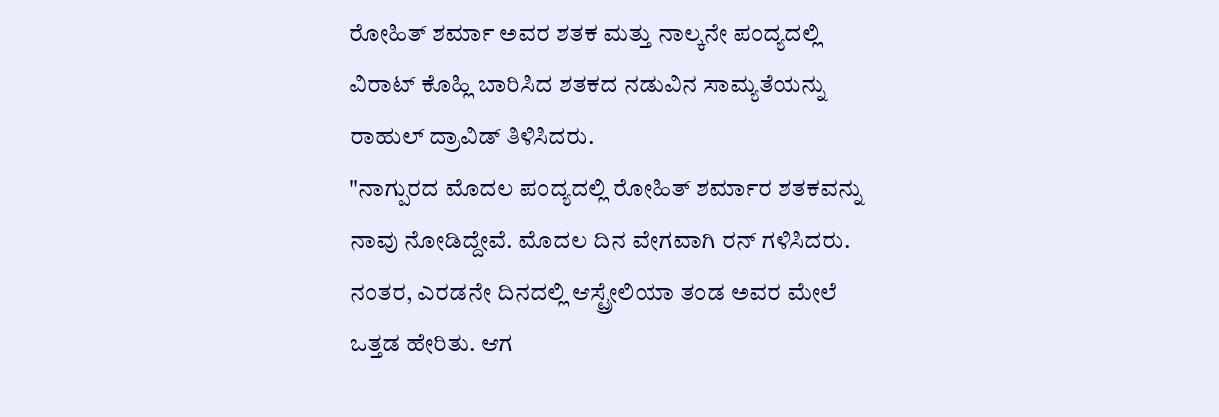ರೋಹಿತ್ ಶರ್ಮಾ ಅವರ ಶತಕ ಮತ್ತು ನಾಲ್ಕನೇ ಪಂದ್ಯದಲ್ಲಿ ವಿರಾಟ್ ಕೊಹ್ಲಿ ಬಾರಿಸಿದ ಶತಕದ ನಡುವಿನ ಸಾಮ್ಯತೆಯನ್ನು ರಾಹುಲ್ ದ್ರಾವಿಡ್ ತಿಳಿಸಿದರು.
"ನಾಗ್ಪುರದ ಮೊದಲ ಪಂದ್ಯದಲ್ಲಿ ರೋಹಿತ್ ಶರ್ಮಾರ ಶತಕವನ್ನು ನಾವು ನೋಡಿದ್ದೇವೆ. ಮೊದಲ ದಿನ ವೇಗವಾಗಿ ರನ್ ಗಳಿಸಿದರು. ನಂತರ, ಎರಡನೇ ದಿನದಲ್ಲಿ ಆಸ್ಟ್ರೇಲಿಯಾ ತಂಡ ಅವರ ಮೇಲೆ ಒತ್ತಡ ಹೇರಿತು. ಆಗ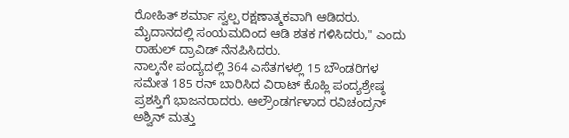ರೋಹಿತ್ ಶರ್ಮಾ ಸ್ವಲ್ಪ ರಕ್ಷಣಾತ್ಮಕವಾಗಿ ಆಡಿದರು. ಮೈದಾನದಲ್ಲಿ ಸಂಯಮದಿಂದ ಆಡಿ ಶತಕ ಗಳಿಸಿದರು," ಎಂದು ರಾಹುಲ್ ದ್ರಾವಿಡ್ ನೆನಪಿಸಿದರು.
ನಾಲ್ಕನೇ ಪಂದ್ಯದಲ್ಲಿ 364 ಎಸೆತಗಳಲ್ಲಿ 15 ಬೌಂಡರಿಗಳ ಸಮೇತ 185 ರನ್ ಬಾರಿಸಿದ ವಿರಾಟ್ ಕೊಹ್ಲಿ ಪಂದ್ಯಶ್ರೇಷ್ಠ ಪ್ರಶಸ್ತಿಗೆ ಭಾಜನರಾದರು. ಆಲ್ರೌಂಡರ್ಗಳಾದ ರವಿಚಂದ್ರನ್ ಅಶ್ವಿನ್ ಮತ್ತು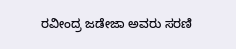ರವೀಂದ್ರ ಜಡೇಜಾ ಅವರು ಸರಣಿ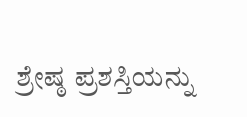ಶ್ರೇಷ್ಠ ಪ್ರಶಸ್ತಿಯನ್ನು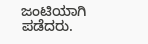ಜಂಟಿಯಾಗಿ ಪಡೆದರು.